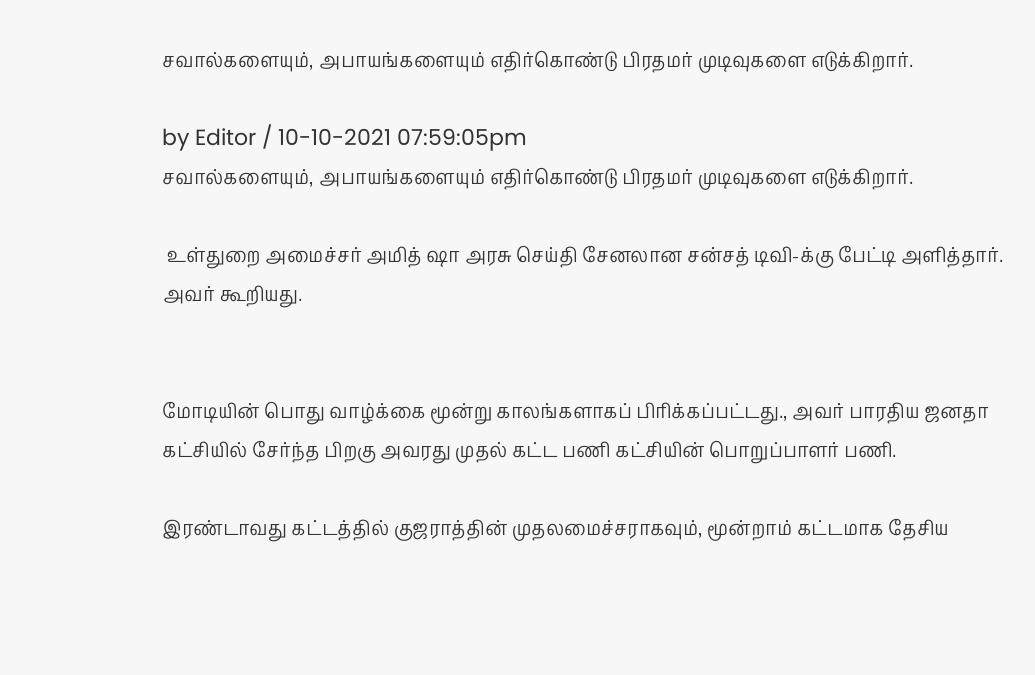சவால்களையும், அபாயங்களையும் எதிர்கொண்டு பிரதமர் முடிவுகளை எடுக்கிறார்.

by Editor / 10-10-2021 07:59:05pm
சவால்களையும், அபாயங்களையும் எதிர்கொண்டு பிரதமர் முடிவுகளை எடுக்கிறார்.

 உள்துறை அமைச்சர் அமித் ஷா அரசு செய்தி சேனலான சன்சத் டிவி-க்கு பேட்டி அளித்தார்.
அவர் கூறியது.


மோடியின் பொது வாழ்க்கை மூன்று காலங்களாகப் பிரிக்கப்பட்டது., அவர் பாரதிய ஜனதா கட்சியில் சேர்ந்த பிறகு அவரது முதல் கட்ட பணி கட்சியின் பொறுப்பாளர் பணி.

இரண்டாவது கட்டத்தில் குஜராத்தின் முதலமைச்சராகவும், மூன்றாம் கட்டமாக தேசிய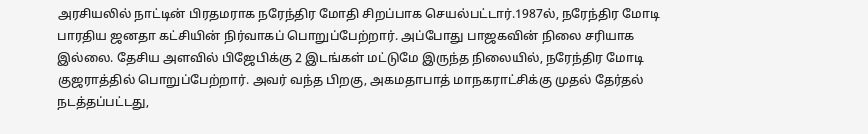அரசியலில் நாட்டின் பிரதமராக நரேந்திர மோதி சிறப்பாக செயல்பட்டார்.1987ல், நரேந்திர மோடி பாரதிய ஜனதா கட்சியின் நிர்வாகப் பொறுப்பேற்றார். அப்போது பாஜகவின் நிலை சரியாக இல்லை. தேசிய அளவில் பிஜேபிக்கு 2 இடங்கள் மட்டுமே இருந்த நிலையில், நரேந்திர மோடி குஜராத்தில் பொறுப்பேற்றார். அவர் வந்த பிறகு, அகமதாபாத் மாநகராட்சிக்கு முதல் தேர்தல் நடத்தப்பட்டது,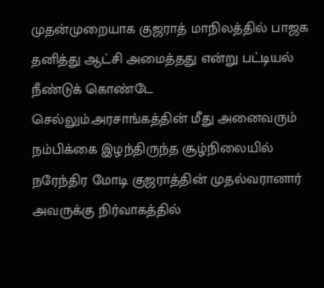முதன்முறையாக குஜராத் மாநிலத்தில் பாஜக தனித்து ஆட்சி அமைத்தது என்று பட்டியல் நீண்டுக் கொண்டே செல்லும்.அரசாங்கத்தின் மீது அனைவரும் நம்பிக்கை இழந்திருந்த சூழ்நிலையில் நரேந்திர மோடி குஜராத்தின் முதல்வரானார் அவருக்கு நிர்வாகத்தில்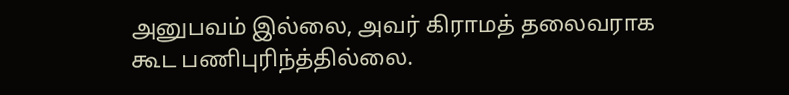அனுபவம் இல்லை, அவர் கிராமத் தலைவராக கூட பணிபுரிந்த்தில்லை.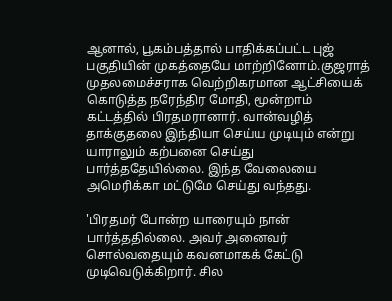ஆனால், பூகம்பத்தால் பாதிக்கப்பட்ட புஜ் பகுதியின் முகத்தையே மாற்றினோம்.குஜராத் முதலமைச்சராக வெற்றிகரமான ஆட்சியைக் கொடுத்த நரேந்திர மோதி, மூன்றாம் கட்டத்தில் பிரதமரானார். வான்வழித் தாக்குதலை இந்தியா செய்ய முடியும் என்று யாராலும் கற்பனை செய்து பார்த்ததேயில்லை. இந்த வேலையை அமெரிக்கா மட்டுமே செய்து வந்தது.

'பிரதமர் போன்ற யாரையும் நான் பார்த்ததில்லை. அவர் அனைவர் சொல்வதையும் கவனமாகக் கேட்டு முடிவெடுக்கிறார். சில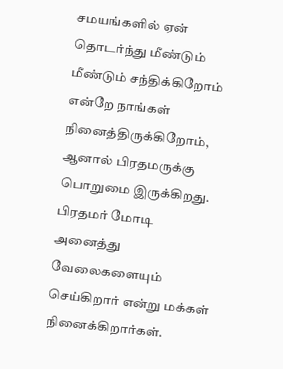சமயங்களில் ஏன் தொடர்ந்து மீண்டும் மீண்டும் சந்திக்கிறோம் என்றே நாங்கள் நினைத்திருக்கிறோம், ஆனால் பிரதமருக்கு பொறுமை இருக்கிறது. பிரதமர் மோடி அனைத்து வேலைகளையும் செய்கிறார் என்று மக்கள் நினைக்கிறார்கள்.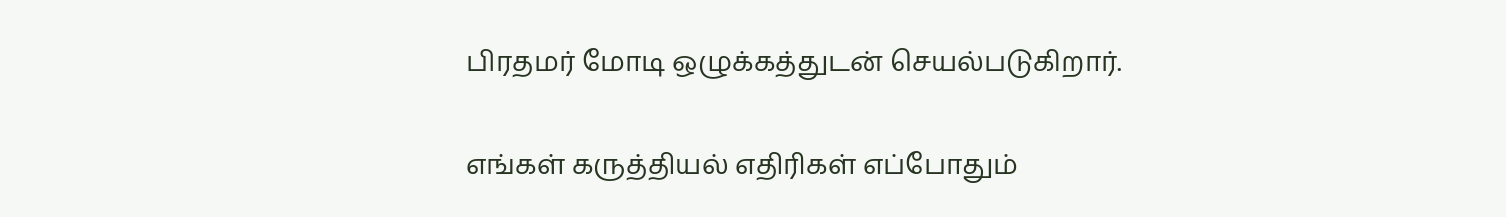பிரதமர் மோடி ஒழுக்கத்துடன் செயல்படுகிறார்.

எங்கள் கருத்தியல் எதிரிகள் எப்போதும்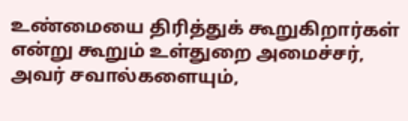உண்மையை திரித்துக் கூறுகிறார்கள் என்று கூறும் உள்துறை அமைச்சர், அவர் சவால்களையும்,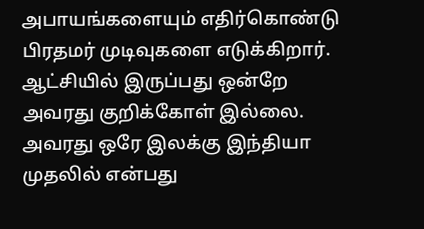அபாயங்களையும் எதிர்கொண்டு பிரதமர் முடிவுகளை எடுக்கிறார். ஆட்சியில் இருப்பது ஒன்றே அவரது குறிக்கோள் இல்லை. அவரது ஒரே இலக்கு இந்தியா முதலில் என்பது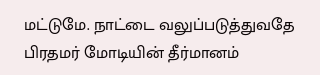மட்டுமே. நாட்டை வலுப்படுத்துவதே பிரதமர் மோடியின் தீர்மானம்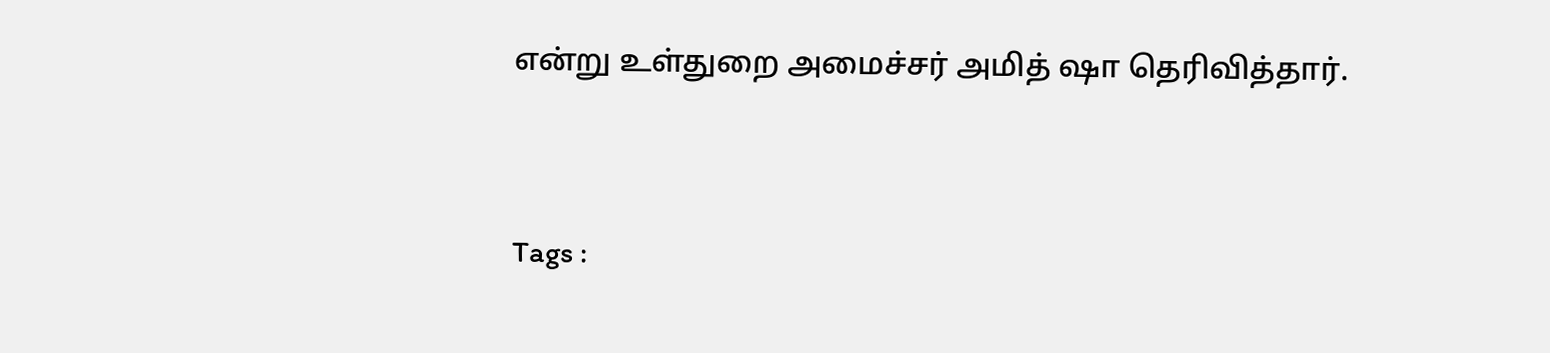என்று உள்துறை அமைச்சர் அமித் ஷா தெரிவித்தார்.



Tags :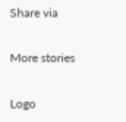Share via

More stories

Logo